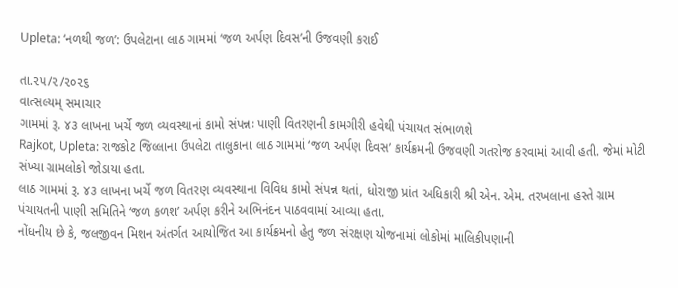Upleta: ‘નળથી જળ’: ઉપલેટાના લાઠ ગામમાં ‘જળ અર્પણ દિવસ’ની ઉજવણી કરાઈ

તા.૨૫/૨/૨૦૨૬
વાત્સલ્યમ્ સમાચાર
ગામમાં રૂ. ૪૩ લાખના ખર્ચે જળ વ્યવસ્થાનાં કામો સંપન્નઃ પાણી વિતરણની કામગીરી હવેથી પંચાયત સંભાળશે
Rajkot, Upleta: રાજકોટ જિલ્લાના ઉપલેટા તાલુકાના લાઠ ગામમાં ‘જળ અર્પણ દિવસ’ કાર્યક્રમની ઉજવણી ગતરોજ કરવામાં આવી હતી. જેમાં મોટી સંખ્યા ગ્રામલોકો જોડાયા હતા.
લાઠ ગામમાં રૂ. ૪૩ લાખના ખર્ચે જળ વિતરણ વ્યવસ્થાના વિવિધ કામો સંપન્ન થતાં, ધોરાજી પ્રાંત અધિકારી શ્રી એન. એમ. તરખલાના હસ્તે ગ્રામ પંચાયતની પાણી સમિતિને ‘જળ કળશ’ અર્પણ કરીને અભિનંદન પાઠવવામાં આવ્યા હતા.
નોંધનીય છે કે, જલજીવન મિશન અંતર્ગત આયોજિત આ કાર્યક્રમનો હેતુ જળ સંરક્ષણ યોજનામાં લોકોમાં માલિકીપણાની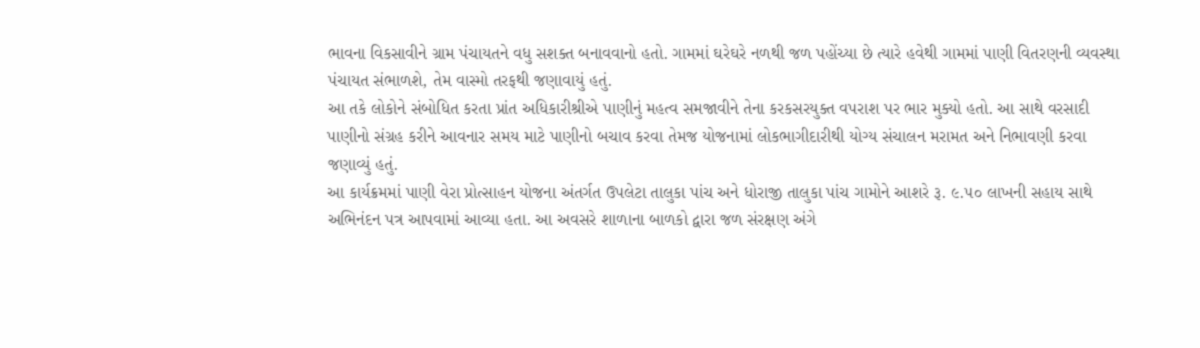ભાવના વિકસાવીને ગ્રામ પંચાયતને વધુ સશક્ત બનાવવાનો હતો. ગામમાં ઘરેઘરે નળથી જળ પહોંચ્યા છે ત્યારે હવેથી ગામમાં પાણી વિતરણની વ્યવસ્થા પંચાયત સંભાળશે, તેમ વાસ્મો તરફથી જણાવાયું હતું.
આ તકે લોકોને સંબોધિત કરતા પ્રાંત અધિકારીશ્રીએ પાણીનું મહત્વ સમજાવીને તેના કરકસરયુક્ત વપરાશ પર ભાર મુક્યો હતો. આ સાથે વરસાદી પાણીનો સંગ્રહ કરીને આવનાર સમય માટે પાણીનો બચાવ કરવા તેમજ યોજનામાં લોકભાગીદારીથી યોગ્ય સંચાલન મરામત અને નિભાવણી કરવા જણાવ્યું હતું.
આ કાર્યક્રમમાં પાણી વેરા પ્રોત્સાહન યોજના અંતર્ગત ઉપલેટા તાલુકા પાંચ અને ધોરાજી તાલુકા પાંચ ગામોને આશરે રૂ. ૯.૫૦ લાખની સહાય સાથે અભિનંદન પત્ર આપવામાં આવ્યા હતા. આ અવસરે શાળાના બાળકો દ્વારા જળ સંરક્ષણ અંગે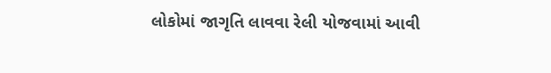લોકોમાં જાગૃતિ લાવવા રેલી યોજવામાં આવી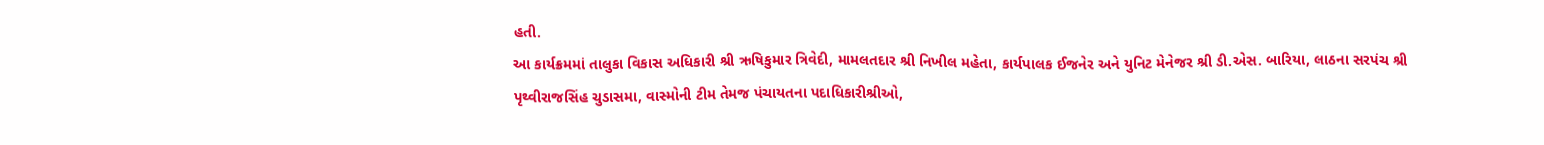હતી.
આ કાર્યક્રમમાં તાલુકા વિકાસ અધિકારી શ્રી ઋષિકુમાર ત્રિવેદી, મામલતદાર શ્રી નિખીલ મહેતા, કાર્યપાલક ઈજનેર અને યુનિટ મેનેજર શ્રી ડી.એસ. બારિયા, લાઠના સરપંચ શ્રી પૃથ્વીરાજસિંહ ચુડાસમા, વાસ્મોની ટીમ તેમજ પંચાયતના પદાધિકારીશ્રીઓ,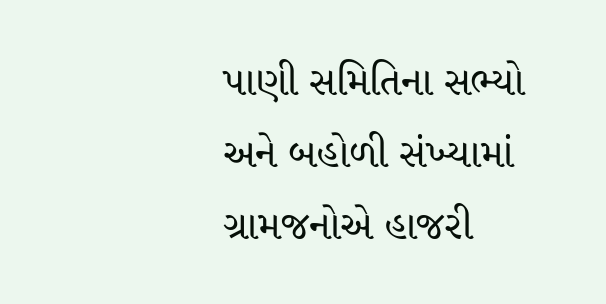પાણી સમિતિના સભ્યો અને બહોળી સંખ્યામાં ગ્રામજનોએ હાજરી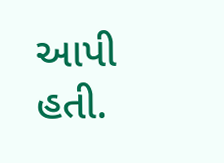આપી હતી.